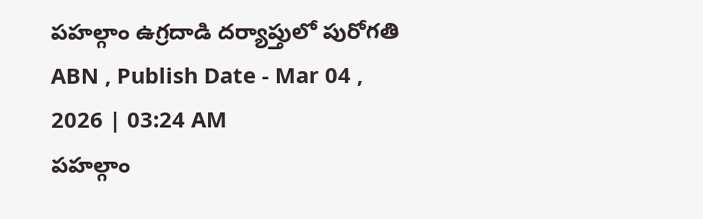పహల్గాం ఉగ్రదాడి దర్యాప్తులో పురోగతి
ABN , Publish Date - Mar 04 , 2026 | 03:24 AM
పహల్గాం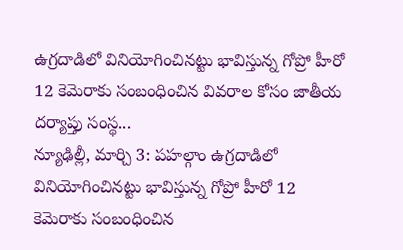ఉగ్రదాడిలో వినియోగించినట్టు భావిస్తున్న గోప్రో హీరో 12 కెమెరాకు సంబంధించిన వివరాల కోసం జాతీయ దర్యాప్తు సంస్థ...
న్యూఢిల్లీ, మార్చి 3: పహల్గాం ఉగ్రదాడిలో వినియోగించినట్టు భావిస్తున్న గోప్రో హీరో 12 కెమెరాకు సంబంధించిన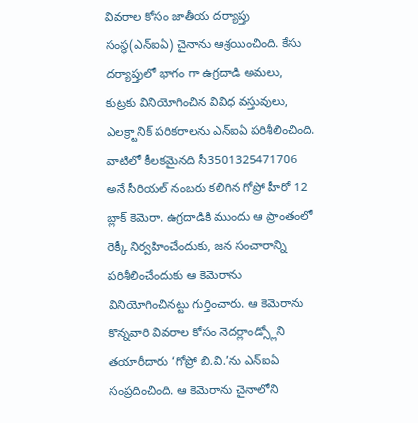వివరాల కోసం జాతీయ దర్యాప్తు సంస్థ(ఎన్ఐఏ) చైనాను ఆశ్రయించింది. కేసు దర్యాప్తులో భాగం గా ఉగ్రదాడి అమలు, కుట్రకు వినియోగించిన వివిధ వస్తువులు, ఎలక్ర్టానిక్ పరికరాలను ఎన్ఐఏ పరిశీలించింది. వాటిలో కీలకమైనది సీ3501325471706 అనే సీరియల్ నంబరు కలిగిన గోప్రో హీరో 12 బ్లాక్ కెమెరా. ఉగ్రదాడికి ముందు ఆ ప్రాంతంలో రెక్కీ నిర్వహించేందుకు, జన సంచారాన్ని పరిశీలించేందుకు ఆ కెమెరాను వినియోగించినట్టు గుర్తించారు. ఆ కెమెరాను కొన్నవారి వివరాల కోసం నెదర్లాండ్స్లోని తయారీదారు ‘గోప్రో బి.వి.’ను ఎన్ఐఏ సంప్రదించింది. ఆ కెమెరాను చైనాలోని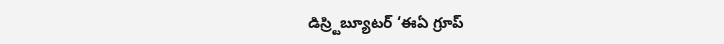డిస్ర్టిబ్యూటర్ ‘ఈఏ గ్రూప్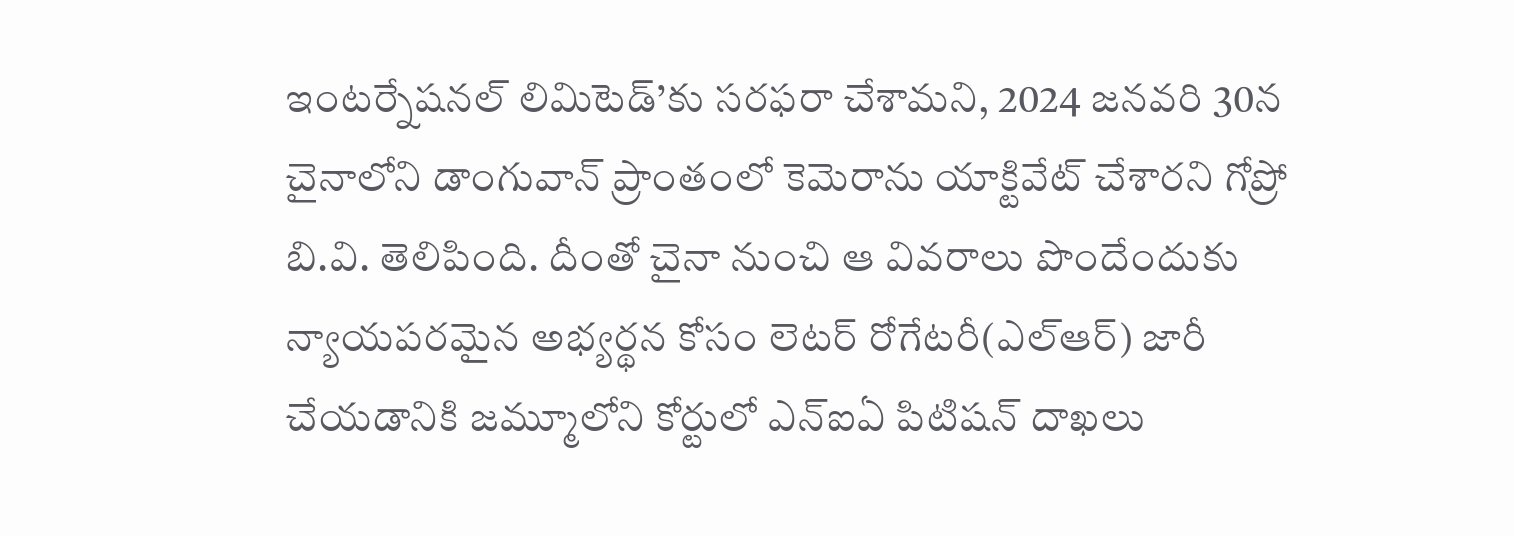ఇంటర్నేషనల్ లిమిటెడ్’కు సరఫరా చేశామని, 2024 జనవరి 30న చైనాలోని డాంగువాన్ ప్రాంతంలో కెమెరాను యాక్టివేట్ చేశారని గోప్రో బి.వి. తెలిపింది. దీంతో చైనా నుంచి ఆ వివరాలు పొందేందుకు న్యాయపరమైన అభ్యర్థన కోసం లెటర్ రోగేటరీ(ఎల్ఆర్) జారీ చేయడానికి జమ్మూలోని కోర్టులో ఎన్ఐఏ పిటిషన్ దాఖలు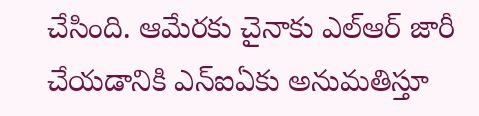చేసింది. ఆమేరకు చైనాకు ఎల్ఆర్ జారీ చేయడానికి ఎన్ఐఏకు అనుమతిస్తూ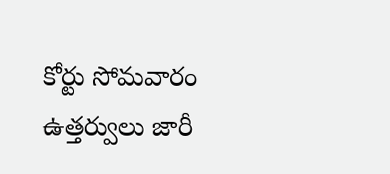కోర్టు సోమవారం ఉత్తర్వులు జారీ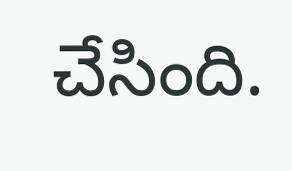చేసింది.